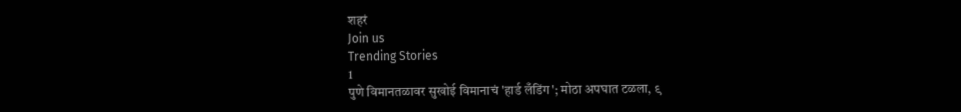शहरं
Join us
Trending Stories
1
पुणे विमानतळावर सुखोई विमानाचं 'हार्ड लँडिंग'; मोठा अपघात टळला, ९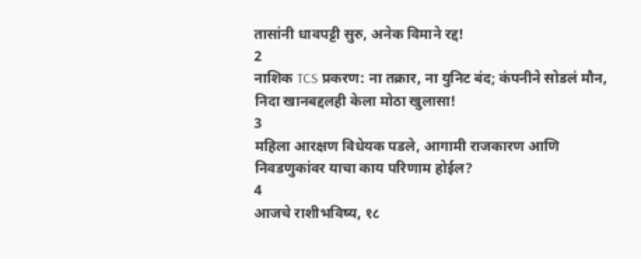तासांनी धावपट्टी सुरु, अनेक विमाने रद्द!
2
नाशिक TCS प्रकरण: ना तक्रार, ना युनिट बंद; कंपनीने सोडलं मौन, निदा खानबद्दलही केला मोठा खुलासा!
3
महिला आरक्षण विधेयक पडले, आगामी राजकारण आणि निवडणुकांवर याचा काय परिणाम होईल?
4
आजचे राशीभविष्य, १८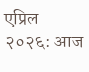एप्रिल २०२६: आज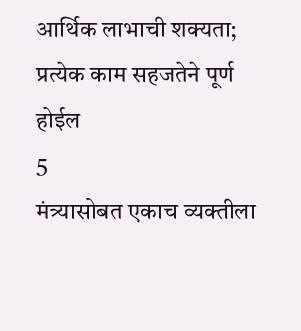आर्थिक लाभाची शक्यता; प्रत्येक काम सहजतेने पूर्ण होईल
5
मंत्र्यासोबत एकाच व्यक्तीला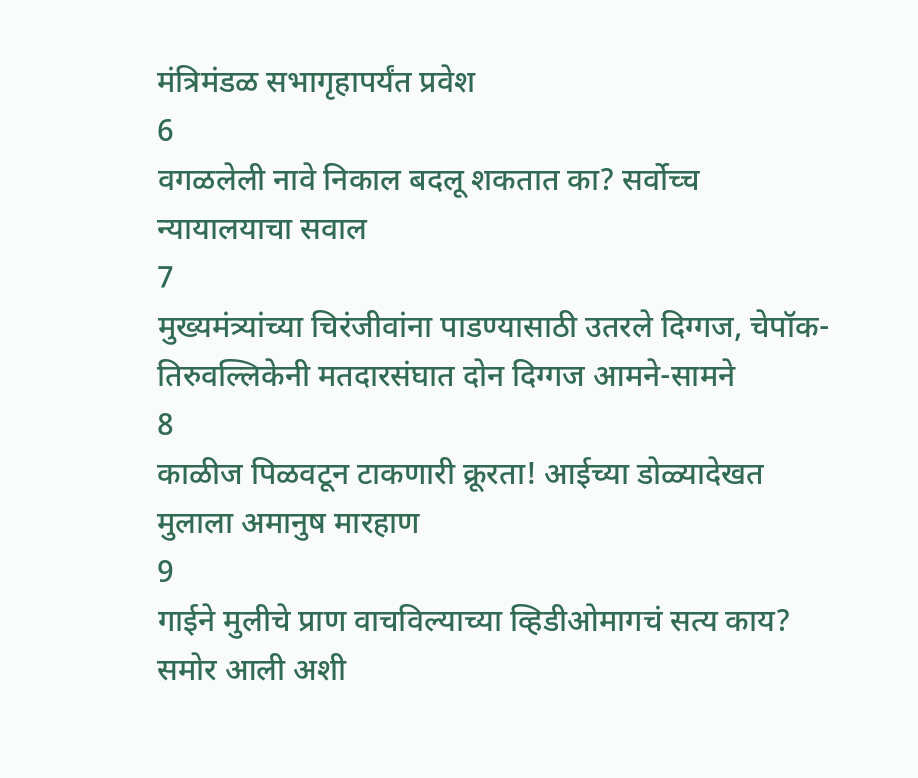मंत्रिमंडळ सभागृहापर्यंत प्रवेश
6
वगळलेली नावे निकाल बदलू शकतात का? सर्वोच्च न्यायालयाचा सवाल
7
मुख्यमंत्र्यांच्या चिरंजीवांना पाडण्यासाठी उतरले दिग्गज, चेपॉक-तिरुवल्लिकेनी मतदारसंघात दोन दिग्गज आमने-सामने
8
काळीज पिळवटून टाकणारी क्रूरता! आईच्या डोळ्यादेखत मुलाला अमानुष मारहाण
9
गाईने मुलीचे प्राण वाचविल्याच्या व्हिडीओमागचं सत्य काय? समोर आली अशी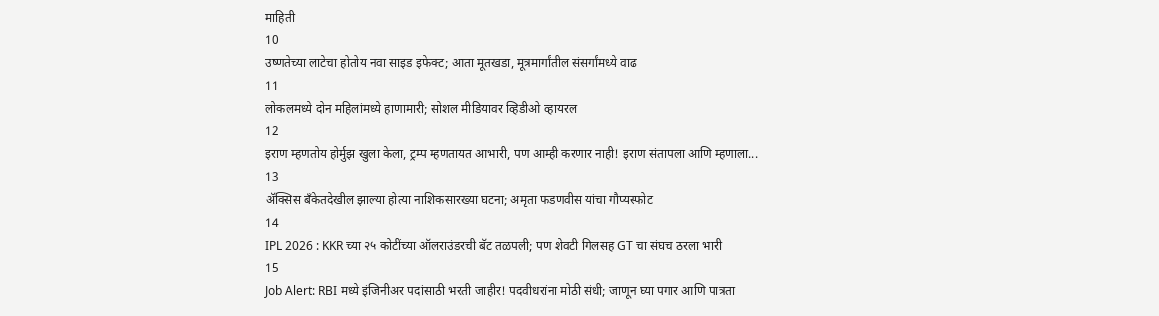माहिती
10
उष्णतेच्या लाटेचा होतोय नवा साइड इफेक्ट; आता मूतखडा, मूत्रमार्गांतील संसर्गांमध्ये वाढ
11
लोकलमध्ये दोन महिलांमध्ये हाणामारी; सोशल मीडियावर व्हिडीओ व्हायरल
12
इराण म्हणतोय होर्मुझ खुला केला, ट्रम्प म्हणतायत आभारी, पण आम्ही करणार नाही! इराण संतापला आणि म्हणाला...
13
ॲक्सिस बँकेतदेखील झाल्या होत्या नाशिकसारख्या घटना; अमृता फडणवीस यांचा गौप्यस्फोट
14
IPL 2026 : KKR च्या २५ कोटींच्या ऑलराउंडरची बॅट तळपली; पण शेवटी गिलसह GT चा संघच ठरला भारी
15
Job Alert: RBI मध्ये इंजिनीअर पदांसाठी भरती जाहीर! पदवीधरांना मोठी संधी; जाणून घ्या पगार आणि पात्रता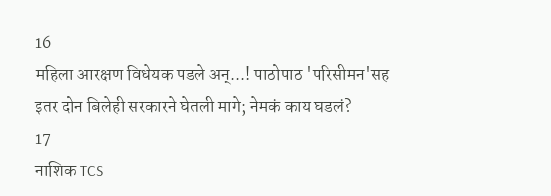16
महिला आरक्षण विधेयक पडले अन्...! पाठोपाठ 'परिसीमन'सह इतर दोन बिलेही सरकारने घेतली मागे; नेमकं काय घडलं?
17
नाशिक TCS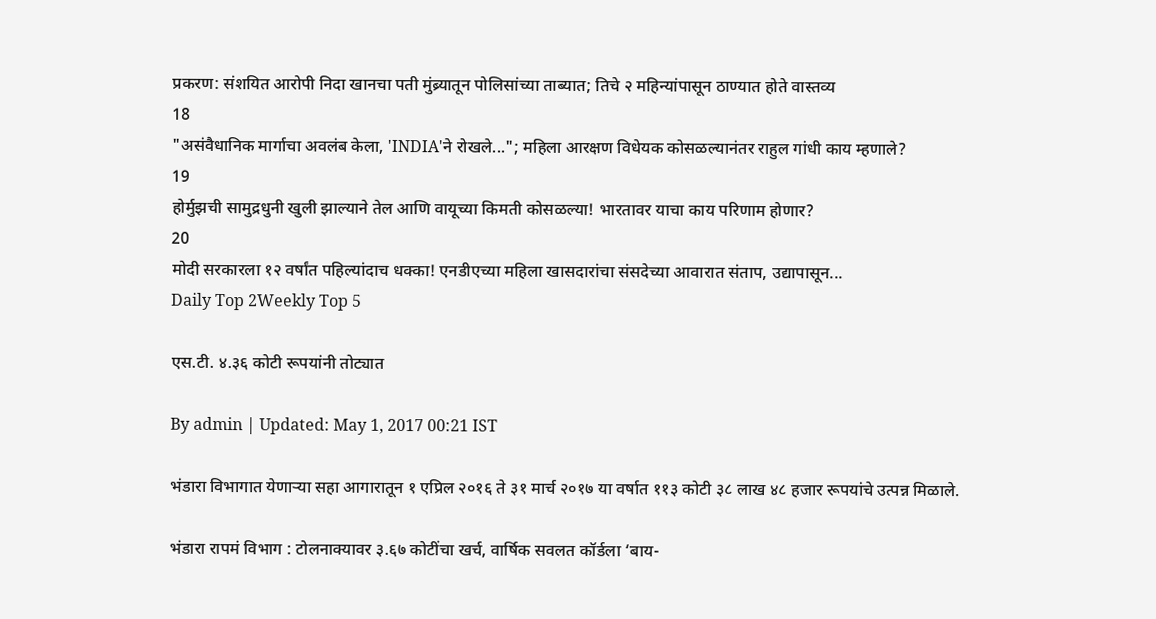प्रकरण: संशयित आरोपी निदा खानचा पती मुंब्र्यातून पोलिसांच्या ताब्यात; तिचे २ महिन्यांपासून ठाण्यात होते वास्तव्य
18
"असंवैधानिक मार्गाचा अवलंब केला, 'INDIA'ने रोखले..."; महिला आरक्षण विधेयक कोसळल्यानंतर राहुल गांधी काय म्हणाले?
19
होर्मुझची सामुद्रधुनी खुली झाल्याने तेल आणि वायूच्या किमती कोसळल्या! भारतावर याचा काय परिणाम होणार?
20
मोदी सरकारला १२ वर्षांत पहिल्यांदाच धक्का! एनडीएच्या महिला खासदारांचा संसदेच्या आवारात संताप, उद्यापासून...
Daily Top 2Weekly Top 5

एस.टी. ४.३६ कोटी रूपयांनी तोट्यात

By admin | Updated: May 1, 2017 00:21 IST

भंडारा विभागात येणाऱ्या सहा आगारातून १ एप्रिल २०१६ ते ३१ मार्च २०१७ या वर्षात ११३ कोटी ३८ लाख ४८ हजार रूपयांचे उत्पन्न मिळाले.

भंडारा रापमं विभाग : टोलनाक्यावर ३.६७ कोटींचा खर्च, वार्षिक सवलत कॉर्डला ‘बाय-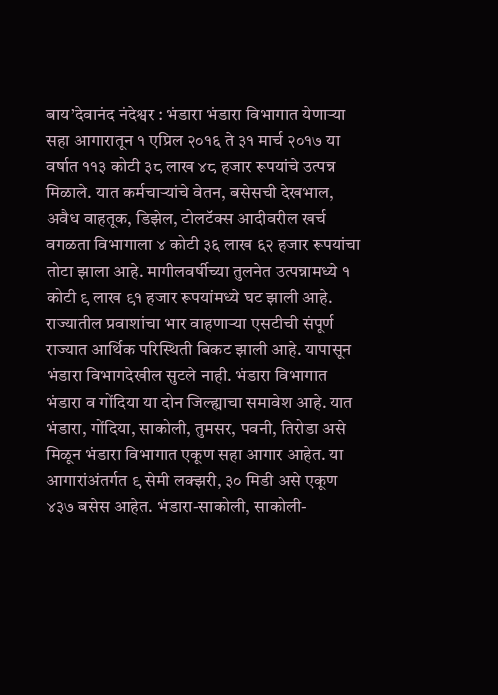बाय’देवानंद नंदेश्वर : भंडारा भंडारा विभागात येणाऱ्या सहा आगारातून १ एप्रिल २०१६ ते ३१ मार्च २०१७ या वर्षात ११३ कोटी ३८ लाख ४८ हजार रूपयांचे उत्पन्न मिळाले. यात कर्मचाऱ्यांचे वेतन, बसेसची देखभाल, अवैध वाहतूक, डिझेल, टोलटॅक्स आदीवरील खर्च वगळता विभागाला ४ कोटी ३६ लाख ६२ हजार रूपयांचा तोटा झाला आहे. मागीलवर्षीच्या तुलनेत उत्पन्नामध्ये १ कोटी ९ लाख ९१ हजार रूपयांमध्ये घट झाली आहे. राज्यातील प्रवाशांचा भार वाहणाऱ्या एसटीची संपूर्ण राज्यात आर्थिक परिस्थिती बिकट झाली आहे. यापासून भंडारा विभागदेखील सुटले नाही. भंडारा विभागात भंडारा व गोंदिया या दोन जिल्ह्याचा समावेश आहे. यात भंडारा, गोंदिया, साकोली, तुमसर, पवनी, तिरोडा असे मिळून भंडारा विभागात एकूण सहा आगार आहेत. या आगारांअंतर्गत ९ सेमी लक्झरी, ३० मिडी असे एकूण ४३७ बसेस आहेत. भंडारा-साकोली, साकोली-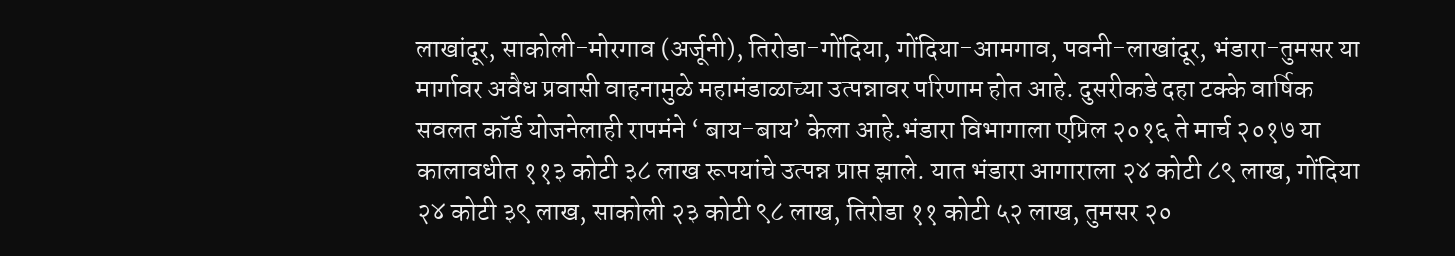लाखांदूर, साकोली-मोरगाव (अर्जूनी), तिरोडा-गोंदिया, गोंदिया-आमगाव, पवनी-लाखांदूर, भंडारा-तुमसर या मार्गावर अवैध प्रवासी वाहनामुळे महामंडाळाच्या उत्पन्नावर परिणाम होत आहे. दुसरीकडे दहा टक्के वार्षिक सवलत कॉर्ड योजनेलाही रापमंने ‘ बाय-बाय’ केला आहे.भंडारा विभागाला एप्रिल २०१६ ते मार्च २०१७ या कालावधीत ११३ कोटी ३८ लाख रूपयांचे उत्पन्न प्राप्त झाले. यात भंडारा आगाराला २४ कोटी ८९ लाख, गोंदिया २४ कोटी ३९ लाख, साकोली २३ कोटी ९८ लाख, तिरोडा ११ कोटी ५२ लाख, तुमसर २०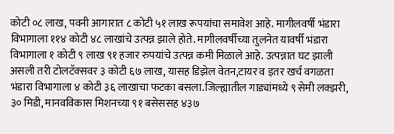कोटी ०८ लाख, पवनी आगारात ८ कोटी ५१ लाख रूपयांचा समावेश आहे. मागीलवर्षी भंडारा विभागाला ११४ कोटी ४८ लाखांचे उत्पन्न झाले होते. मागीलवर्षीच्या तुलनेत यावर्षी भंडारा विभागाला १ कोटी ९ लाख ९१ हजार रुपयांचे उत्पन्न कमी मिळाले आहे. उत्पन्नात घट झाली असली तरी टोलटॅक्सवर ३ कोटी ६७ लाख, यासह डिझेल वेतन,टायर व इतर खर्च वगळता भंडारा विभागाला ४ कोटी ३६ लाखाचा फटका बसला.जिल्ह्यातील गाड्यांमध्ये ९ सेमी लक्झरी, ३० मिडी, मानवविकास मिशनच्या ९१ बसेससह ४३७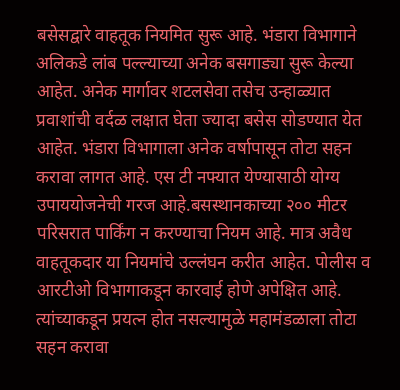बसेसद्वारे वाहतूक नियमित सुरू आहे. भंडारा विभागाने अलिकडे लांब पल्ल्याच्या अनेक बसगाड्या सुरू केल्या आहेत. अनेक मार्गावर शटलसेवा तसेच उन्हाळ्यात प्रवाशांची वर्दळ लक्षात घेता ज्यादा बसेस सोडण्यात येत आहेत. भंडारा विभागाला अनेक वर्षापासून तोटा सहन करावा लागत आहे. एस टी नफ्यात येण्यासाठी योग्य उपाययोजनेची गरज आहे.बसस्थानकाच्या २०० मीटर परिसरात पार्किंग न करण्याचा नियम आहे. मात्र अवैध वाहतूकदार या नियमांचे उल्लंघन करीत आहेत. पोलीस व आरटीओ विभागाकडून कारवाई होणे अपेक्षित आहे. त्यांच्याकडून प्रयत्न होत नसल्यामुळे महामंडळाला तोटा सहन करावा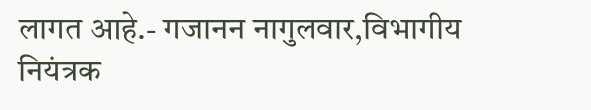लागत आहे.- गजानन नागुलवार,विभागीय नियंत्रक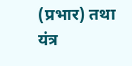(प्रभार) तथा यंत्र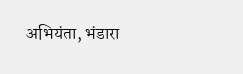अभियंता, भंडारा